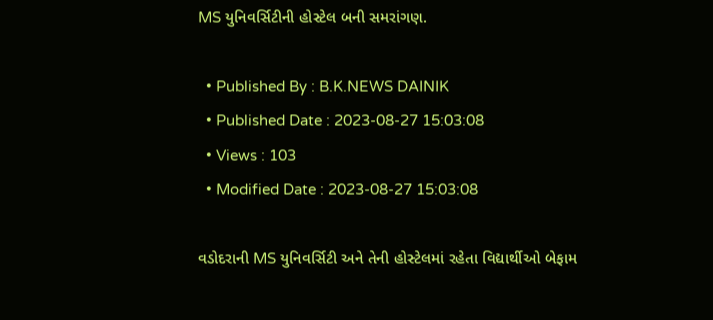MS યુનિવર્સિટીની હોસ્ટેલ બની સમરાંગણ.

  • Published By : B.K.NEWS DAINIK
  • Published Date : 2023-08-27 15:03:08
  • Views : 103
  • Modified Date : 2023-08-27 15:03:08

વડોદરાની MS યુનિવર્સિટી અને તેની હોસ્ટેલમાં રહેતા વિદ્યાર્થીઓ બેફામ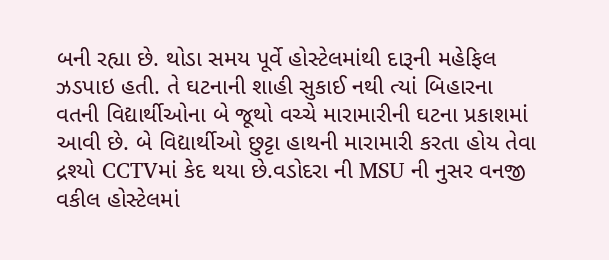બની રહ્યા છે. થોડા સમય પૂર્વે હોસ્ટેલમાંથી દારૂની મહેફિલ ઝડપાઇ હતી. તે ઘટનાની શાહી સુકાઈ નથી ત્યાં બિહારના વતની વિદ્યાર્થીઓના બે જૂથો વચ્ચે મારામારીની ઘટના પ્રકાશમાં આવી છે. બે વિદ્યાર્થીઓ છુટ્ટા હાથની મારામારી કરતા હોય તેવા દ્રશ્યો CCTVમાં કેદ થયા છે.વડોદરા ની MSU ની નુસર વનજી વકીલ હોસ્ટેલમાં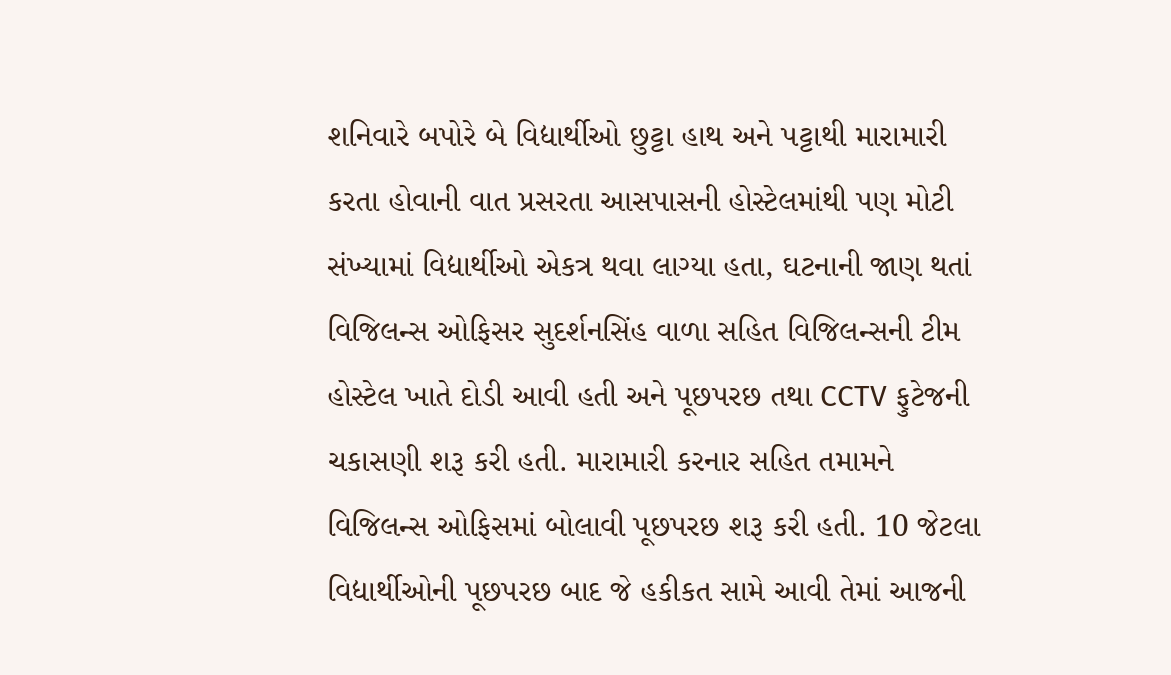શનિવારે બપોરે બે વિદ્યાર્થીઓ છુટ્ટા હાથ અને પટ્ટાથી મારામારી કરતા હોવાની વાત પ્રસરતા આસપાસની હોસ્ટેલમાંથી પણ મોટી સંખ્યામાં વિદ્યાર્થીઓ એકત્ર થવા લાગ્યા હતા, ઘટનાની જાણ થતાં વિજિલન્સ ઓફિસર સુદર્શનસિંહ વાળા સહિત વિજિલન્સની ટીમ હોસ્ટેલ ખાતે દોડી આવી હતી અને પૂછપરછ તથા CCTV ફુટેજની ચકાસણી શરૂ કરી હતી. મારામારી કરનાર સહિત તમામને વિજિલન્સ ઓફિસમાં બોલાવી પૂછપરછ શરૂ કરી હતી. 10 જેટલા વિદ્યાર્થીઓની પૂછપરછ બાદ જે હકીકત સામે આવી તેમાં આજની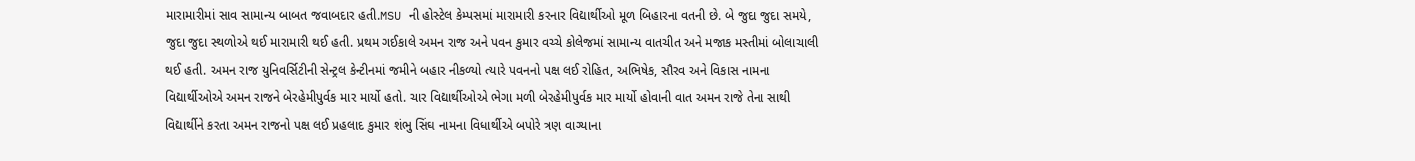મારામારીમાં સાવ સામાન્ય બાબત જવાબદાર હતી.MSU ની હોસ્ટેલ કેમ્પસમાં મારામારી કરનાર વિદ્યાર્થીઓ મૂળ બિહારના વતની છે. બે જુદા જુદા સમયે, જુદા જુદા સ્થળોએ થઈ મારામારી થઈ હતી. પ્રથમ ગઈકાલે અમન રાજ અને પવન કુમાર વચ્ચે કોલેજમાં સામાન્ય વાતચીત અને મજાક મસ્તીમાં બોલાચાલી થઈ હતી. અમન રાજ યુનિવર્સિટીની સેન્ટ્રલ કેન્ટીનમાં જમીને બહાર નીકળ્યો ત્યારે પવનનો પક્ષ લઈ રોહિત, અભિષેક, સૌરવ અને વિકાસ નામના વિદ્યાર્થીઓએ અમન રાજને બેરહેમીપુર્વક માર માર્યો હતો. ચાર વિદ્યાર્થીઓએ ભેગા મળી બેરહેમીપુર્વક માર માર્યો હોવાની વાત અમન રાજે તેના સાથી વિદ્યાર્થીને કરતા અમન રાજનો પક્ષ લઈ પ્રહલાદ કુમાર શંભુ સિંઘ નામના વિધાર્થીએ બપોરે ત્રણ વાગ્યાના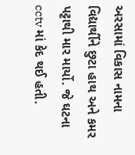અરસામાં વિકાસ નામના વિદ્યાર્થીને છુટા હાથ અને કમર પટ્ટાથી માર માર્યો. જે ઘટના cctv માં કેદ થઈ હતી.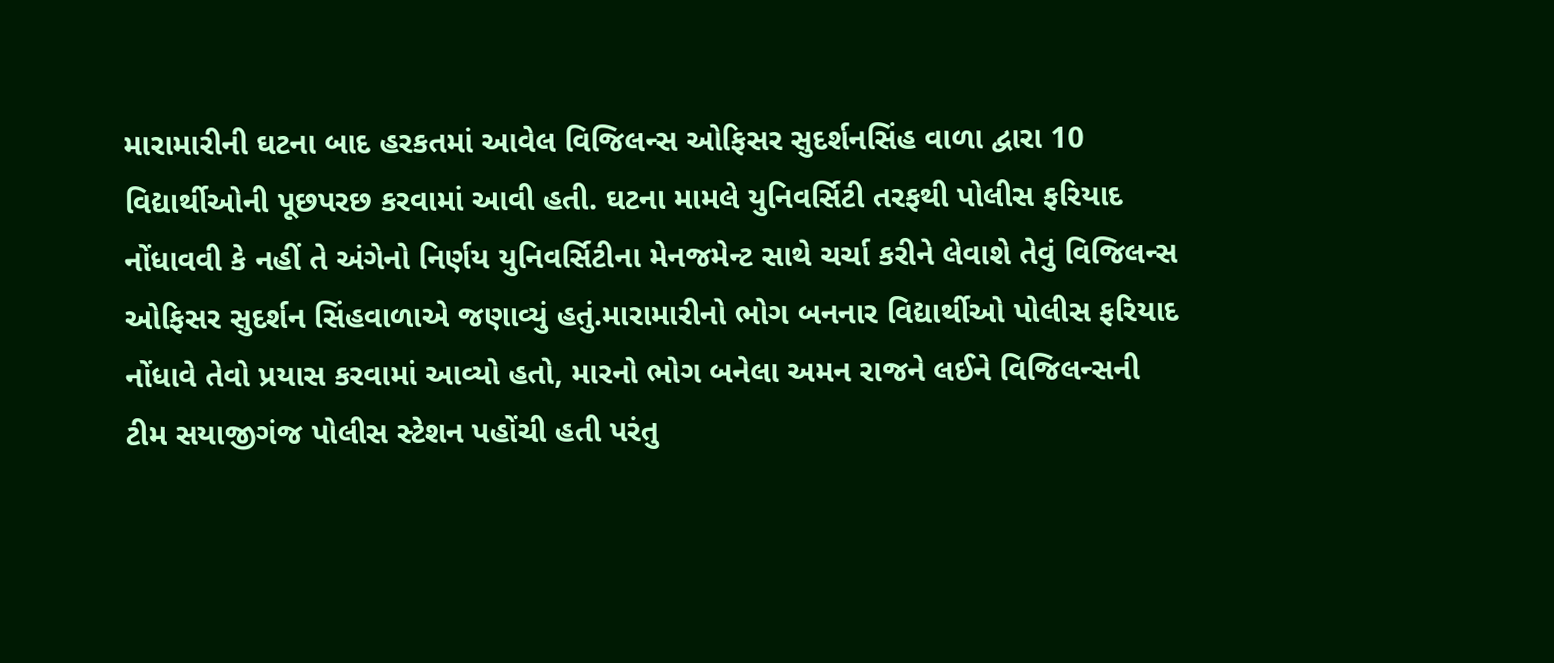મારામારીની ઘટના બાદ હરકતમાં આવેલ વિજિલન્સ ઓફિસર સુદર્શનસિંહ વાળા દ્વારા 10 વિદ્યાર્થીઓની પૂછપરછ કરવામાં આવી હતી. ઘટના મામલે યુનિવર્સિટી તરફથી પોલીસ ફરિયાદ નોંધાવવી કે નહીં તે અંગેનો નિર્ણય યુનિવર્સિટીના મેનજમેન્ટ સાથે ચર્ચા કરીને લેવાશે તેવું વિજિલન્સ ઓફિસર સુદર્શન સિંહવાળાએ જણાવ્યું હતું.મારામારીનો ભોગ બનનાર વિદ્યાર્થીઓ પોલીસ ફરિયાદ નોંધાવે તેવો પ્રયાસ કરવામાં આવ્યો હતો, મારનો ભોગ બનેલા અમન રાજને લઈને વિજિલન્સની ટીમ સયાજીગંજ પોલીસ સ્ટેશન પહોંચી હતી પરંતુ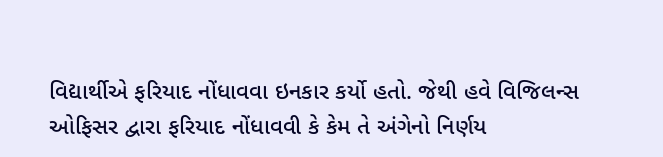વિદ્યાર્થીએ ફરિયાદ નોંધાવવા ઇનકાર કર્યો હતો. જેથી હવે વિજિલન્સ ઓફિસર દ્વારા ફરિયાદ નોંધાવવી કે કેમ તે અંગેનો નિર્ણય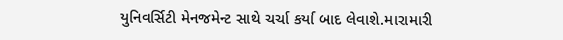યુનિવર્સિટી મેનજમેન્ટ સાથે ચર્ચા કર્યા બાદ લેવાશે.મારામારી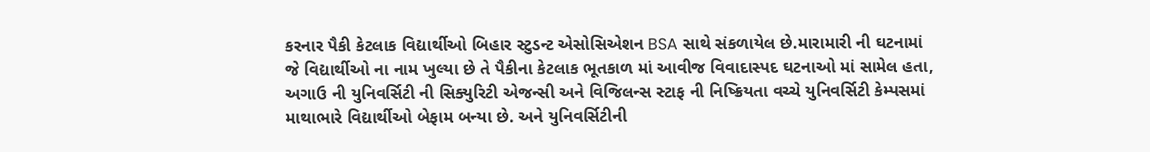કરનાર પૈકી કેટલાક વિદ્યાર્થીઓ બિહાર સ્ટુડન્ટ એસોસિએશન BSA સાથે સંકળાયેલ છે.મારામારી ની ઘટનામાં જે વિદ્યાર્થીઓ ના નામ ખુલ્યા છે તે પૈકીના કેટલાક ભૂતકાળ માં આવીજ વિવાદાસ્પદ ઘટનાઓ માં સામેલ હતા, અગાઉ ની યુનિવર્સિટી ની સિક્યુરિટી એજન્સી અને વિજિલન્સ સ્ટાફ ની નિષ્ક્રિયતા વચ્ચે યુનિવર્સિટી કેમ્પસમાં માથાભારે વિદ્યાર્થીઓ બેફામ બન્યા છે. અને યુનિવર્સિટીની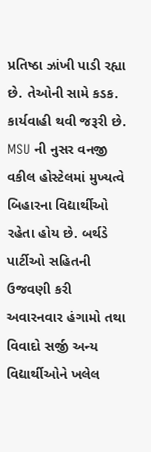પ્રતિષ્ઠા ઝાંખી પાડી રહ્યા છે. તેઓની સામે કડક. કાર્યવાહી થવી જરૂરી છે. MSU ની નુસર વનજી વકીલ હોસ્ટેલમાં મુખ્યત્વે બિહારના વિદ્યાર્થીઓ રહેતા હોય છે. બર્થડે પાર્ટીઓ સહિતની ઉજવણી કરી અવારનવાર હંગામો તથા વિવાદો સર્જી અન્ય વિદ્યાર્થીઓને ખલેલ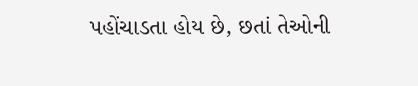પહોંચાડતા હોય છે, છતાં તેઓની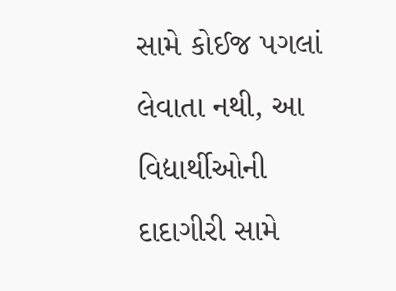સામે કોઈજ પગલાં લેવાતા નથી, આ વિદ્યાર્થીઓની દાદાગીરી સામે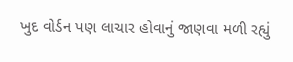ખુદ વોર્ડન પણ લાચાર હોવાનું જાણવા મળી રહ્યું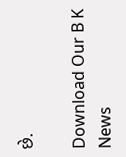છે.

Download Our B K News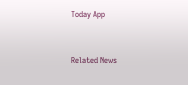Today App



Related News